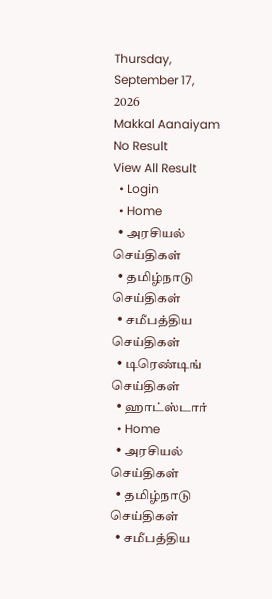Thursday, September 17, 2026
Makkal Aanaiyam
No Result
View All Result
  • Login
  • Home
  • அரசியல் செய்திகள்
  • தமிழ்நாடு செய்திகள்
  • சமீபத்திய செய்திகள்
  • டிரெண்டிங் செய்திகள்
  • ஹாட்ஸ்டார்
  • Home
  • அரசியல் செய்திகள்
  • தமிழ்நாடு செய்திகள்
  • சமீபத்திய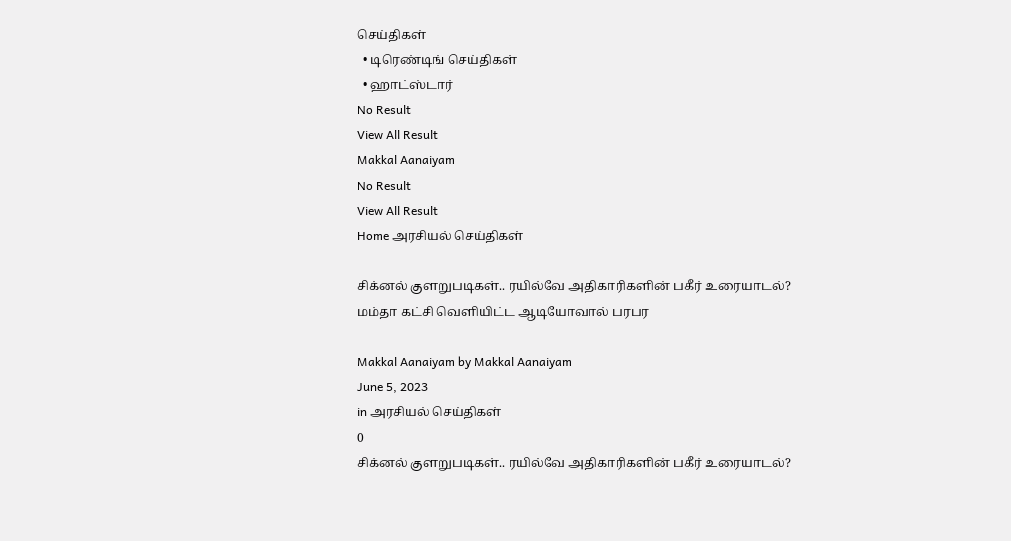செய்திகள்
  • டிரெண்டிங் செய்திகள்
  • ஹாட்ஸ்டார்
No Result
View All Result
Makkal Aanaiyam
No Result
View All Result
Home அரசியல் செய்திகள்

சிக்னல் குளறுபடிகள்.. ரயில்வே அதிகாரிகளின் பகீர் உரையாடல்? மம்தா கட்சி வெளியிட்ட ஆடியோவால் பரபர

Makkal Aanaiyam by Makkal Aanaiyam
June 5, 2023
in அரசியல் செய்திகள்
0
சிக்னல் குளறுபடிகள்.. ரயில்வே அதிகாரிகளின் பகீர் உரையாடல்?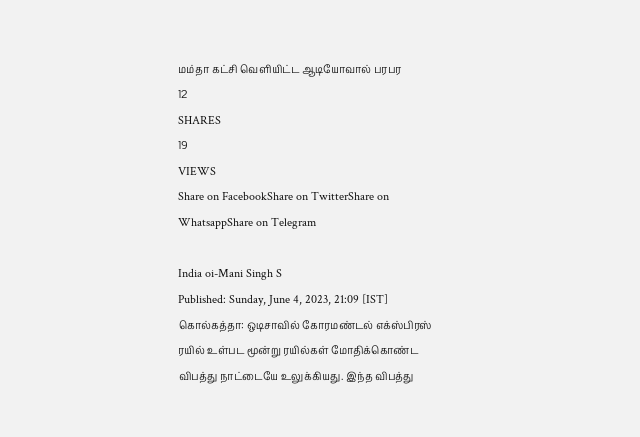மம்தா கட்சி வெளியிட்ட ஆடியோவால் பரபர
12
SHARES
19
VIEWS
Share on FacebookShare on TwitterShare on WhatsappShare on Telegram

India oi-Mani Singh S
Published: Sunday, June 4, 2023, 21:09 [IST]
கொல்கத்தா: ஒடிசாவில் கோரமண்டல் எக்ஸ்பிரஸ் ரயில் உள்பட மூன்று ரயில்கள் மோதிக்கொண்ட விபத்து நாட்டையே உலுக்கியது. இந்த விபத்து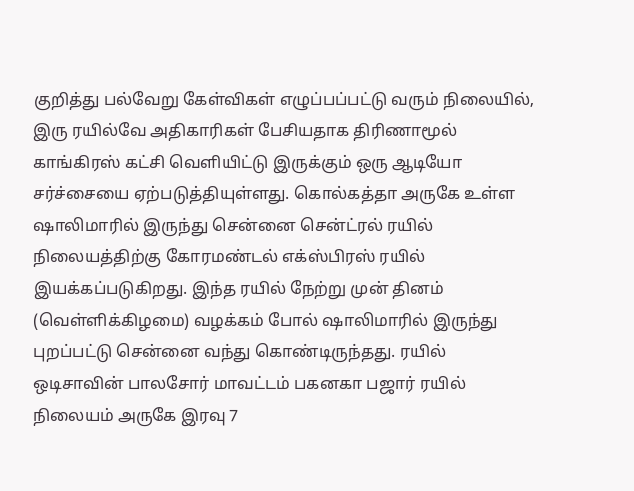குறித்து பல்வேறு கேள்விகள் எழுப்பப்பட்டு வரும் நிலையில், இரு ரயில்வே அதிகாரிகள் பேசியதாக திரிணாமூல் காங்கிரஸ் கட்சி வெளியிட்டு இருக்கும் ஒரு ஆடியோ சர்ச்சையை ஏற்படுத்தியுள்ளது. கொல்கத்தா அருகே உள்ள ஷாலிமாரில் இருந்து சென்னை சென்ட்ரல் ரயில் நிலையத்திற்கு கோரமண்டல் எக்ஸ்பிரஸ் ரயில் இயக்கப்படுகிறது. இந்த ரயில் நேற்று முன் தினம் (வெள்ளிக்கிழமை) வழக்கம் போல் ஷாலிமாரில் இருந்து புறப்பட்டு சென்னை வந்து கொண்டிருந்தது. ரயில் ஒடிசாவின் பாலசோர் மாவட்டம் பகனகா பஜார் ரயில் நிலையம் அருகே இரவு 7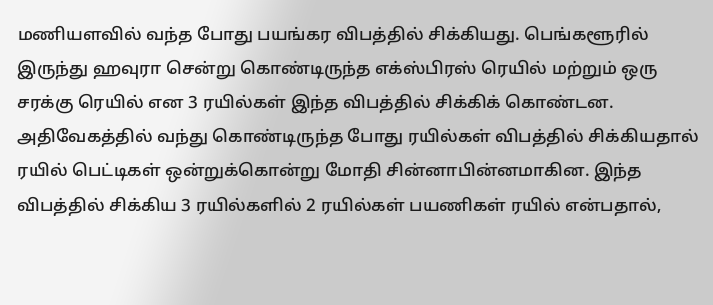மணியளவில் வந்த போது பயங்கர விபத்தில் சிக்கியது. பெங்களூரில் இருந்து ஹவுரா சென்று கொண்டிருந்த எக்ஸ்பிரஸ் ரெயில் மற்றும் ஒரு சரக்கு ரெயில் என 3 ரயில்கள் இந்த விபத்தில் சிக்கிக் கொண்டன. அதிவேகத்தில் வந்து கொண்டிருந்த போது ரயில்கள் விபத்தில் சிக்கியதால் ரயில் பெட்டிகள் ஒன்றுக்கொன்று மோதி சின்னாபின்னமாகின. இந்த விபத்தில் சிக்கிய 3 ரயில்களில் 2 ரயில்கள் பயணிகள் ரயில் என்பதால்,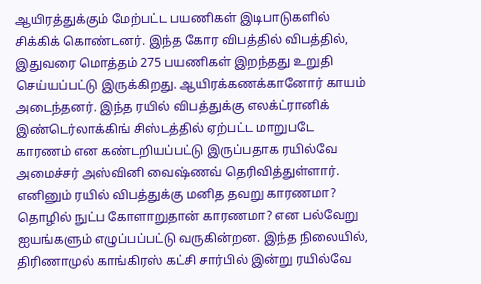ஆயிரத்துக்கும் மேற்பட்ட பயணிகள் இடிபாடுகளில் சிக்கிக் கொண்டனர். இந்த கோர விபத்தில் விபத்தில், இதுவரை மொத்தம் 275 பயணிகள் இறந்தது உறுதி செய்யப்பட்டு இருக்கிறது. ஆயிரக்கணக்கானோர் காயம் அடைந்தனர். இந்த ரயில் விபத்துக்கு எலக்ட்ரானிக் இண்டெர்லாக்கிங் சிஸ்டத்தில் ஏற்பட்ட மாறுபடே காரணம் என கண்டறியப்பட்டு இருப்பதாக ரயில்வே அமைச்சர் அஸ்வினி வைஷ்ணவ் தெரிவித்துள்ளார். எனினும் ரயில் விபத்துக்கு மனித தவறு காரணமா? தொழில் நுட்ப கோளாறுதான் காரணமா? என பல்வேறு ஐயங்களும் எழுப்பப்பட்டு வருகின்றன. இந்த நிலையில், திரிணாமுல் காங்கிரஸ் கட்சி சார்பில் இன்று ரயில்வே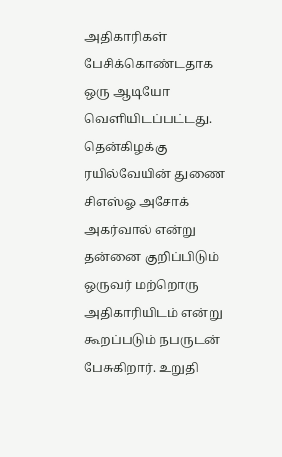அதிகாரிகள் பேசிக்கொண்டதாக ஒரு ஆடியோ வெளியிடப்பட்டது. தென்கிழக்கு ரயில்வேயின் துணை சிஎஸ்ஓ அசோக் அகர்வால் என்று தன்னை குறிப்பிடும் ஒருவர் மற்றொரு அதிகாரியிடம் என்று கூறப்படும் நபருடன் பேசுகிறார். உறுதி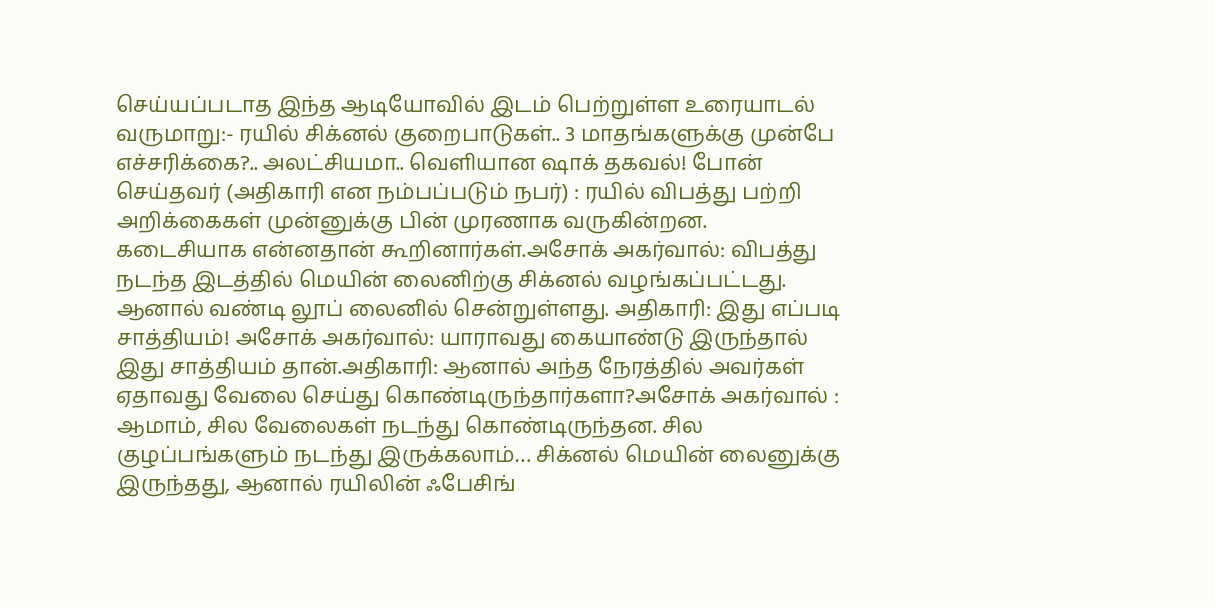செய்யப்படாத இந்த ஆடியோவில் இடம் பெற்றுள்ள உரையாடல் வருமாறு:- ரயில் சிக்னல் குறைபாடுகள்.. 3 மாதங்களுக்கு முன்பே எச்சரிக்கை?.. அலட்சியமா.. வெளியான ஷாக் தகவல்! போன் செய்தவர் (அதிகாரி என நம்பப்படும் நபர்) : ரயில் விபத்து பற்றி அறிக்கைகள் முன்னுக்கு பின் முரணாக வருகின்றன. கடைசியாக என்னதான் கூறினார்கள்.அசோக் அகர்வால்: விபத்து நடந்த இடத்தில் மெயின் லைனிற்கு சிக்னல் வழங்கப்பட்டது. ஆனால் வண்டி லூப் லைனில் சென்றுள்ளது. அதிகாரி: இது எப்படி சாத்தியம்! அசோக் அகர்வால்: யாராவது கையாண்டு இருந்தால் இது சாத்தியம் தான்.அதிகாரி: ஆனால் அந்த நேரத்தில் அவர்கள் ஏதாவது வேலை செய்து கொண்டிருந்தார்களா?அசோக் அகர்வால் : ஆமாம், சில வேலைகள் நடந்து கொண்டிருந்தன. சில குழப்பங்களும் நடந்து இருக்கலாம்… சிக்னல் மெயின் லைனுக்கு இருந்தது, ஆனால் ரயிலின் ஃபேசிங்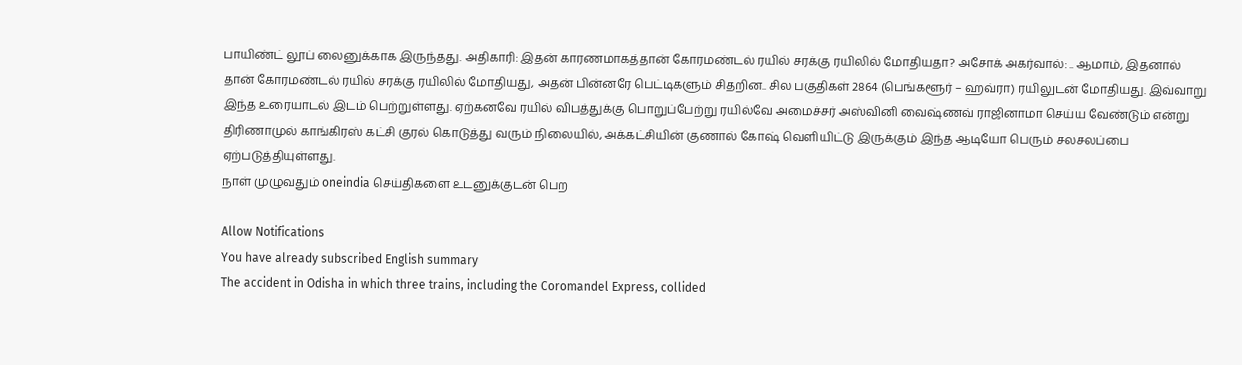பாயிண்ட் லூப் லைனுக்காக இருந்தது. அதிகாரி: இதன் காரணமாகத்தான் கோரமண்டல் ரயில் சரக்கு ரயிலில் மோதியதா? அசோக் அகர்வால்: .. ஆமாம், இதனால் தான் கோரமண்டல் ரயில் சரக்கு ரயிலில் மோதியது, அதன் பின்னரே பெட்டிகளும் சிதறின.. சில பகுதிகள் 2864 (பெங்களூர் – ஹவ்ரா) ரயிலுடன் மோதியது. இவ்வாறு இந்த உரையாடல் இடம் பெற்றுள்ளது. ஏற்கனவே ரயில் விபத்துக்கு பொறுப்பேற்று ரயில்வே அமைச்சர் அஸ்வினி வைஷ்ணவ் ராஜினாமா செய்ய வேண்டும் என்று திரிணாமுல் காங்கிரஸ் கட்சி குரல் கொடுத்து வரும் நிலையில், அக்கட்சியின் குணால் கோஷ் வெளியிட்டு இருக்கும் இந்த ஆடியோ பெரும் சலசலப்பை ஏற்படுத்தியுள்ளது.
நாள் முழுவதும் oneindia செய்திகளை உடனுக்குடன் பெற

Allow Notifications
You have already subscribed English summary
The accident in Odisha in which three trains, including the Coromandel Express, collided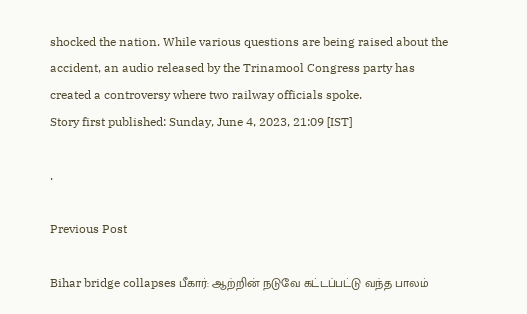shocked the nation. While various questions are being raised about the accident, an audio released by the Trinamool Congress party has created a controversy where two railway officials spoke.
Story first published: Sunday, June 4, 2023, 21:09 [IST]

.

Previous Post

Bihar bridge collapses பீகார்: ஆற்றின் நடுவே கட்டப்பட்டு வந்த பாலம்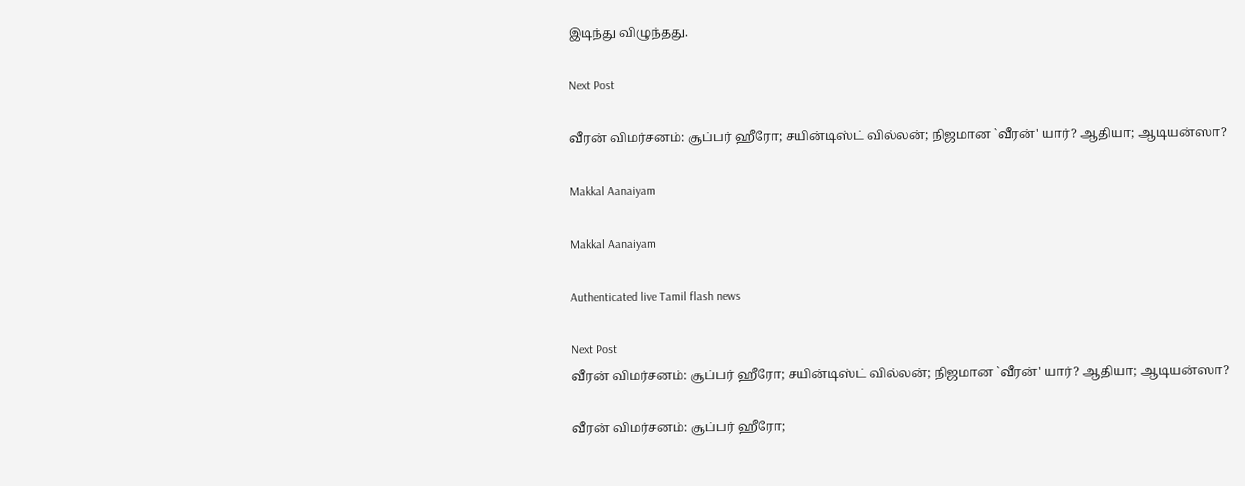இடிந்து விழுந்தது.

Next Post

வீரன் விமர்சனம்: சூப்பர் ஹீரோ; சயின்டிஸ்ட் வில்லன்; நிஜமான `வீரன்' யார்? ஆதியா; ஆடியன்ஸா?

Makkal Aanaiyam

Makkal Aanaiyam

Authenticated live Tamil flash news

Next Post
வீரன் விமர்சனம்: சூப்பர் ஹீரோ; சயின்டிஸ்ட் வில்லன்; நிஜமான `வீரன்' யார்? ஆதியா; ஆடியன்ஸா?

வீரன் விமர்சனம்: சூப்பர் ஹீரோ;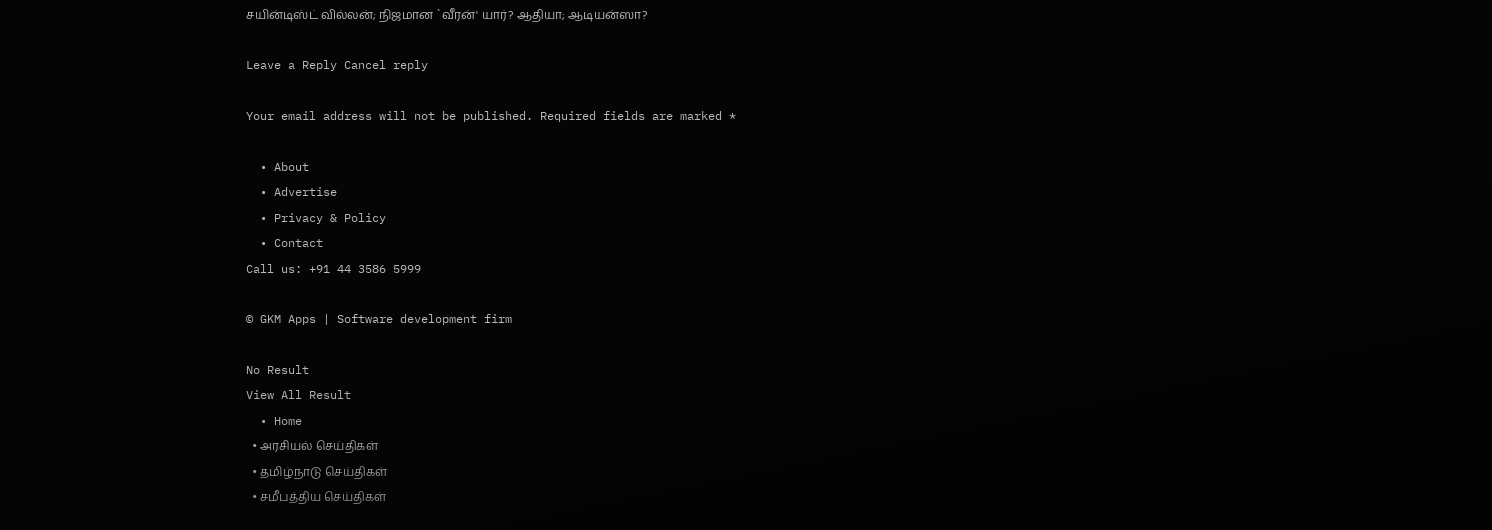சயின்டிஸ்ட் வில்லன்; நிஜமான `வீரன்' யார்? ஆதியா; ஆடியன்ஸா?

Leave a Reply Cancel reply

Your email address will not be published. Required fields are marked *

  • About
  • Advertise
  • Privacy & Policy
  • Contact
Call us: +91 44 3586 5999

© GKM Apps | Software development firm

No Result
View All Result
  • Home
  • அரசியல் செய்திகள்
  • தமிழ்நாடு செய்திகள்
  • சமீபத்திய செய்திகள்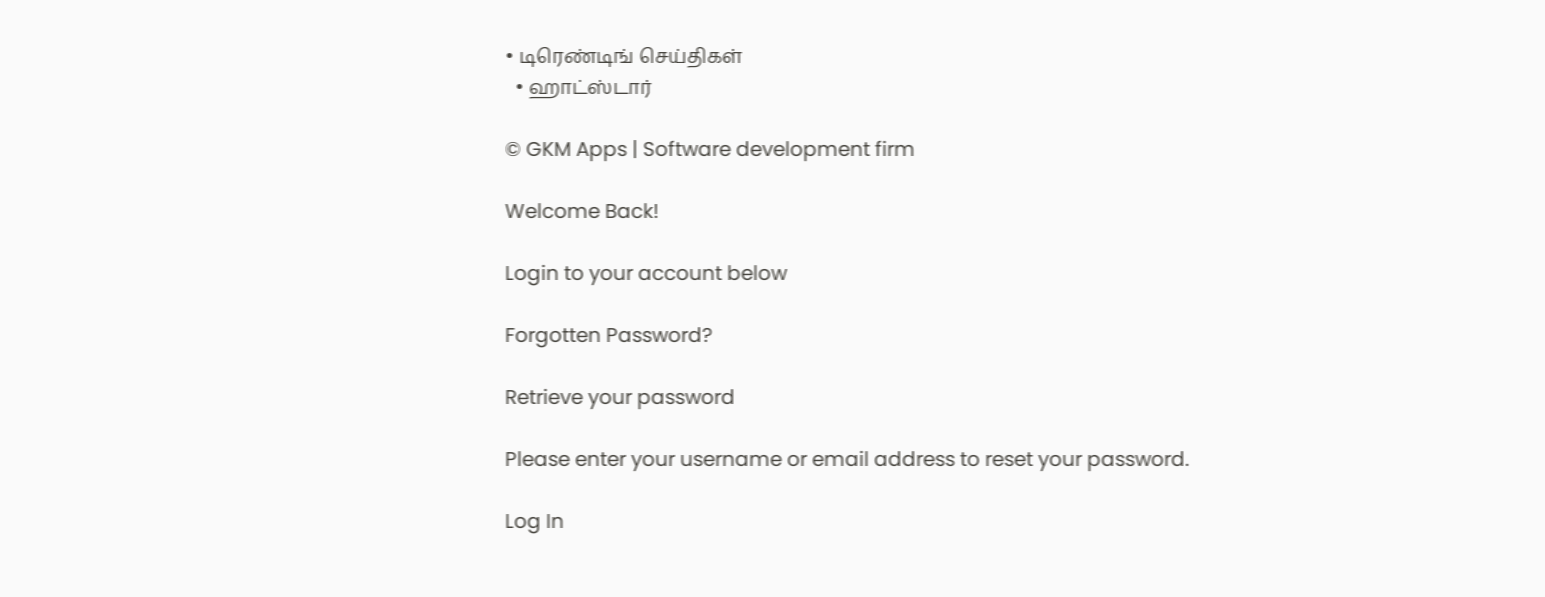• டிரெண்டிங் செய்திகள்
  • ஹாட்ஸ்டார்

© GKM Apps | Software development firm

Welcome Back!

Login to your account below

Forgotten Password?

Retrieve your password

Please enter your username or email address to reset your password.

Log In